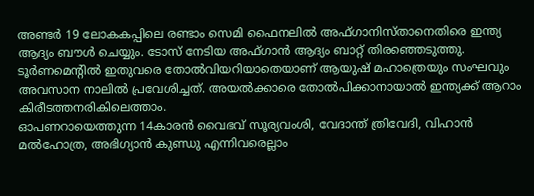അണ്ടർ 19 ലോകകപ്പിലെ രണ്ടാം സെമി ഫൈനലിൽ അഫ്ഗാനിസ്താനെതിരെ ഇന്ത്യ ആദ്യം ബൗൾ ചെയ്യും. ടോസ് നേടിയ അഫ്ഗാൻ ആദ്യം ബാറ്റ് തിരഞ്ഞെടുത്തു.
ടൂർണമെന്റിൽ ഇതുവരെ തോൽവിയറിയാതെയാണ് ആയുഷ് മഹാത്രെയും സംഘവും അവസാന നാലിൽ പ്രവേശിച്ചത്. അയൽക്കാരെ തോൽപിക്കാനായാൽ ഇന്ത്യക്ക് ആറാം കിരീടത്തനരികിലെത്താം.
ഓപണറായെത്തുന്ന 14കാരൻ വൈഭവ് സൂര്യവംശി, വേദാന്ത് ത്രിവേദി, വിഹാൻ മൽഹോത്ര, അഭിഗ്യാൻ കുണ്ഡു എന്നിവരെല്ലാം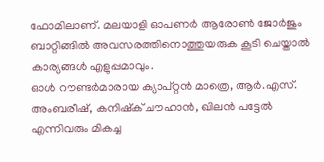ഫോമിലാണ്. മലയാളി ഓപണർ ആരോൺ ജോർജും ബാറ്റിങ്ങിൽ അവസരത്തിനൊത്തുയരുക കൂടി ചെയ്താൽ കാര്യങ്ങൾ എളുപ്പമാവും.
ഓൾ റൗണ്ടർമാരായ ക്യാപ്റ്റൻ മാത്രെ, ആർ.എസ്. അംബരീഷ്, കനിഷ്ക് ചൗഹാൻ, ഖിലൻ പട്ടേൽ എന്നിവരും മികച്ച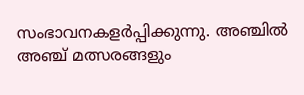സംഭാവനകളർപ്പിക്കുന്നു. അഞ്ചിൽ അഞ്ച് മത്സരങ്ങളും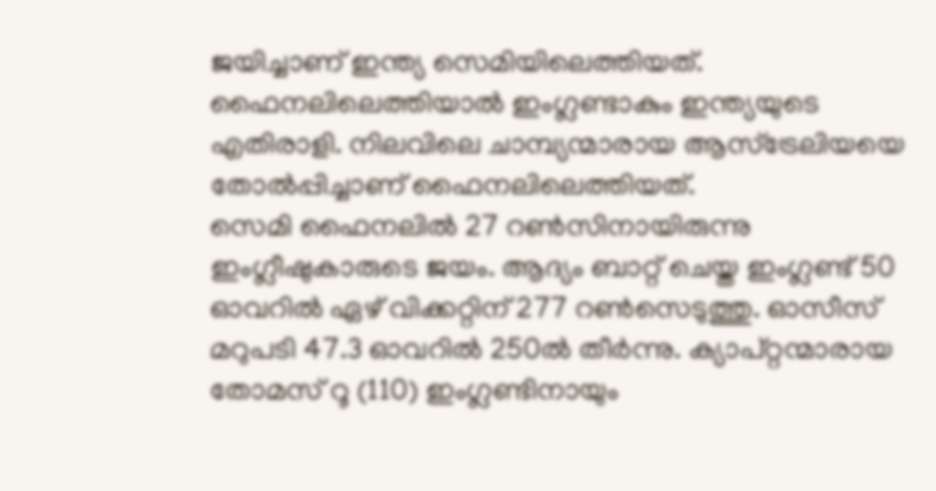ജയിച്ചാണ് ഇന്ത്യ സെമിയിലെത്തിയത്.
ഫൈനലിലെത്തിയാൽ ഇംഗ്ലണ്ടാകും ഇന്ത്യയുടെ എതിരാളി. നിലവിലെ ചാമ്പ്യന്മാരായ ആസ്ട്രേലിയയെ തോൽപ്പിച്ചാണ് ഫൈനലിലെത്തിയത്.
സെമി ഫൈനലിൽ 27 റൺസിനായിരുന്നു ഇംഗ്ലീഷുകാരുടെ ജയം. ആദ്യം ബാറ്റ് ചെയ്ത ഇംഗ്ലണ്ട് 50 ഓവറിൽ ഏഴ് വിക്കറ്റിന് 277 റൺസെടുത്തു. ഓസീസ് മറുപടി 47.3 ഓവറിൽ 250ൽ തീർന്നു. ക്യാപ്റ്റന്മാരായ തോമസ് റൂ (110) ഇംഗ്ലണ്ടിനായും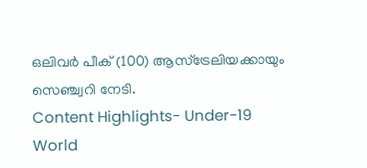ഒലിവർ പീക് (100) ആസ്ട്രേലിയക്കായും സെഞ്ച്വറി നേടി.
Content Highlights- Under-19 World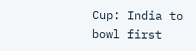Cup: India to bowl first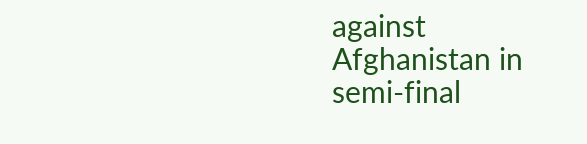against Afghanistan in semi-final